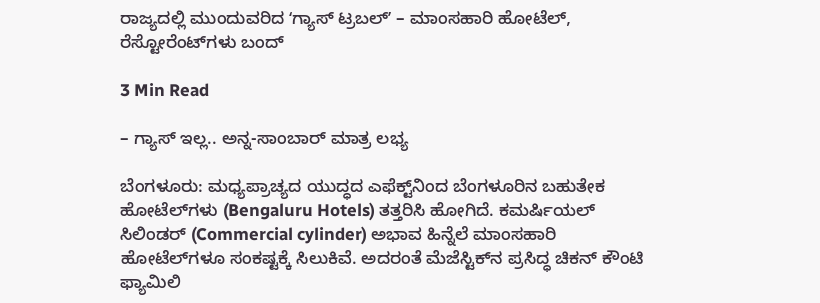ರಾಜ್ಯದಲ್ಲಿ ಮುಂದುವರಿದ ʻಗ್ಯಾಸ್ ಟ್ರಬಲ್‌ʼ – ಮಾಂಸಹಾರಿ ಹೋಟೆಲ್, ರೆಸ್ಟೋರೆಂಟ್‌ಗಳು ಬಂದ್

3 Min Read

– ಗ್ಯಾಸ್ ಇಲ್ಲ.. ಅನ್ನ-ಸಾಂಬಾರ್ ಮಾತ್ರ ಲಭ್ಯ

ಬೆಂಗಳೂರು: ಮಧ್ಯಪ್ರಾಚ್ಯದ ಯುದ್ಧದ ಎಫೆಕ್ಟ್‌ನಿಂದ ಬೆಂಗಳೂರಿನ ಬಹುತೇಕ ಹೋಟೆಲ್‌ಗಳು (Bengaluru Hotels) ತತ್ತರಿಸಿ ಹೋಗಿದೆ. ಕಮರ್ಷಿಯಲ್ ಸಿಲಿಂಡರ್ (Commercial cylinder) ಅಭಾವ ಹಿನ್ನೆಲೆ ಮಾಂಸಹಾರಿ ಹೋಟೆಲ್‌ಗಳೂ ಸಂಕಷ್ಟಕ್ಕೆ ಸಿಲುಕಿವೆ. ಅದರಂತೆ ಮೆಜೆಸ್ಟಿಕ್‌ನ ಪ್ರಸಿದ್ಧ ಚಿಕನ್ ಕೌಂಟಿ ಫ್ಯಾಮಿಲಿ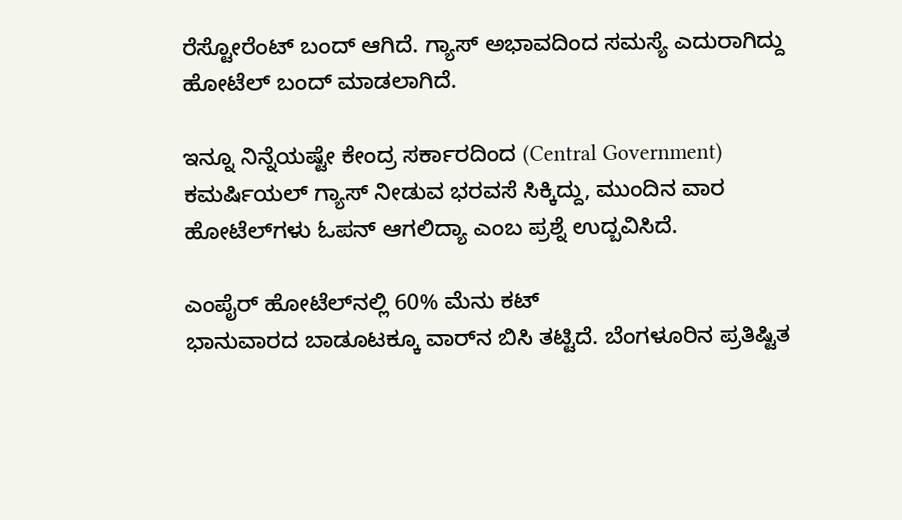ರೆಸ್ಟೋರೆಂಟ್ ಬಂದ್ ಆಗಿದೆ. ಗ್ಯಾಸ್ ಅಭಾವದಿಂದ ಸಮಸ್ಯೆ ಎದುರಾಗಿದ್ದು ಹೋಟೆಲ್ ಬಂದ್ ಮಾಡಲಾಗಿದೆ.

ಇನ್ನೂ ನಿನ್ನೆಯಷ್ಟೇ ಕೇಂದ್ರ ಸರ್ಕಾರದಿಂದ (Central Government) ಕಮರ್ಷಿಯಲ್ ಗ್ಯಾಸ್ ನೀಡುವ ಭರವಸೆ ಸಿಕ್ಕಿದ್ದು, ಮುಂದಿನ ವಾರ ಹೋಟೆಲ್‌ಗಳು ಓಪನ್ ಆಗಲಿದ್ಯಾ ಎಂಬ ಪ್ರಶ್ನೆ ಉದ್ಬವಿಸಿದೆ.

ಎಂಪೈರ್ ಹೋಟೆಲ್‌ನಲ್ಲಿ 60% ಮೆನು ಕಟ್
ಭಾನುವಾರದ ಬಾಡೂಟಕ್ಕೂ ವಾರ್‌ನ ಬಿಸಿ ತಟ್ಟಿದೆ. ಬೆಂಗಳೂರಿನ ಪ್ರತಿಷ್ಟಿತ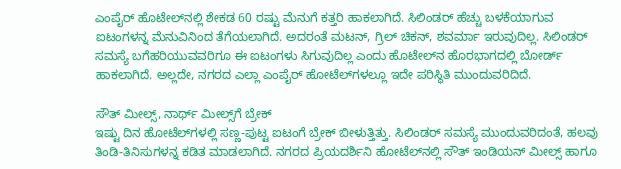ಎಂಪೈರ್ ಹೊಟೇಲ್‌ನಲ್ಲಿ ಶೇಕಡ 60 ರಷ್ಟು ಮೆನುಗೆ ಕತ್ತರಿ ಹಾಕಲಾಗಿದೆ. ಸಿಲಿಂಡರ್ ಹೆಚ್ಚು ಬಳಕೆಯಾಗುವ ಐಟಂಗಳನ್ನ ಮೆನುವಿನಿಂದ ತೆಗೆಯಲಾಗಿದೆ. ಅದರಂತೆ ಮಟನ್, ಗ್ರಿಲ್ ಚಿಕನ್, ಶವರ್ಮಾ ಇರುವುದಿಲ್ಲ. ಸಿಲಿಂಡರ್ ಸಮಸ್ಯೆ ಬಗೆಹರಿಯುವವರಿಗೂ ಈ ಐಟಂಗಳು ಸಿಗುವುದಿಲ್ಲ ಎಂದು ಹೊಟೇಲ್‌ನ ಹೊರಭಾಗದಲ್ಲಿ ಬೋರ್ಡ್ ಹಾಕಲಾಗಿದೆ. ಅಲ್ಲದೇ, ನಗರದ ಎಲ್ಲಾ ಎಂಪೈರ್ ಹೋಟೆಲ್‌ಗಳಲ್ಲೂ ಇದೇ ಪರಿಸ್ಥಿತಿ ಮುಂದುವರಿದಿದೆ.

ಸೌತ್ ಮೀಲ್ಸ್, ನಾರ್ಥ್ ಮೀಲ್ಸ್‌ಗೆ ಬ್ರೇಕ್
ಇಷ್ಟು ದಿನ ಹೋಟೆಲ್‌ಗಳಲ್ಲಿ ಸಣ್ಣ-ಪುಟ್ಟ ಐಟಂಗೆ ಬ್ರೇಕ್ ಬೀಳುತ್ತಿತ್ತು. ಸಿಲಿಂಡರ್ ಸಮಸ್ಯೆ ಮುಂದುವರಿದಂತೆ, ಹಲವು ತಿಂಡಿ-ತಿನಿಸುಗಳನ್ನ ಕಡಿತ ಮಾಡಲಾಗಿದೆ. ನಗರದ ಪ್ರಿಯದರ್ಶಿನಿ ಹೋಟೆಲ್‌ನಲ್ಲಿ ಸೌತ್ ಇಂಡಿಯನ್ ಮೀಲ್ಸ್ ಹಾಗೂ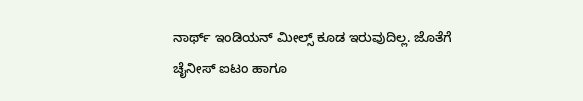ನಾರ್ಥ್ ಇಂಡಿಯನ್ ಮೀಲ್ಸ್ ಕೂಡ ಇರುವುದಿಲ್ಲ. ಜೊತೆಗೆ ಚೈನೀಸ್ ಐಟಂ ಹಾಗೂ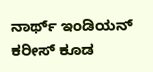ನಾರ್ಥ್ ಇಂಡಿಯನ್ ಕರೀಸ್ ಕೂಡ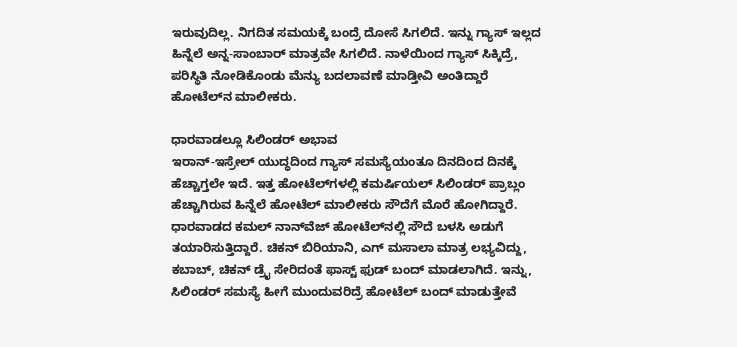ಇರುವುದಿಲ್ಲ. ನಿಗದಿತ ಸಮಯಕ್ಕೆ ಬಂದ್ರೆ ದೋಸೆ ಸಿಗಲಿದೆ. ಇನ್ನು ಗ್ಯಾಸ್ ಇಲ್ಲದ ಹಿನ್ನೆಲೆ ಅನ್ನ-ಸಾಂಬಾರ್ ಮಾತ್ರವೇ ಸಿಗಲಿದೆ. ನಾಳೆಯಿಂದ ಗ್ಯಾಸ್ ಸಿಕ್ಕಿದ್ರೆ, ಪರಿಸ್ಥಿತಿ ನೋಡಿಕೊಂಡು ಮೆನ್ಯು ಬದಲಾವಣೆ ಮಾಡ್ತೀವಿ ಅಂತಿದ್ದಾರೆ ಹೋಟೆಲ್‌ನ ಮಾಲೀಕರು.

ಧಾರವಾಡಲ್ಲೂ ಸಿಲಿಂಡರ್‌ ಅಭಾವ
ಇರಾನ್-ಇಸ್ರೇಲ್ ಯುದ್ಧದಿಂದ ಗ್ಯಾಸ್ ಸಮಸ್ಯೆಯಂತೂ ದಿನದಿಂದ ದಿನಕ್ಕೆ ಹೆಚ್ಚಾಗ್ತಲೇ ಇದೆ. ಇತ್ತ ಹೋಟೆಲ್‌ಗಳಲ್ಲಿ ಕಮರ್ಷಿಯಲ್ ಸಿಲಿಂಡರ್ ಪ್ರಾಬ್ಲಂ ಹೆಚ್ಚಾಗಿರುವ ಹಿನ್ನೆಲೆ ಹೋಟೆಲ್ ಮಾಲೀಕರು ಸೌದೆಗೆ ಮೊರೆ ಹೋಗಿದ್ದಾರೆ. ಧಾರವಾಡದ ಕಮಲ್ ನಾನ್‌ವೆಜ್ ಹೋಟೆಲ್‌ನಲ್ಲಿ ಸೌದೆ ಬಳಸಿ ಅಡುಗೆ ತಯಾರಿಸುತ್ತಿದ್ದಾರೆ. ಚಿಕನ್ ಬಿರಿಯಾನಿ, ಎಗ್ ಮಸಾಲಾ ಮಾತ್ರ ಲಭ್ಯವಿದ್ದು, ಕಬಾಬ್, ಚಿಕನ್ ಡ್ರೈ ಸೇರಿದಂತೆ ಫಾಸ್ಟ್ ಫುಡ್ ಬಂದ್ ಮಾಡಲಾಗಿದೆ. ಇನ್ನು, ಸಿಲಿಂಡರ್ ಸಮಸ್ಯೆ ಹೀಗೆ ಮುಂದುವರಿದ್ರೆ ಹೋಟೆಲ್ ಬಂದ್ ಮಾಡುತ್ತೇವೆ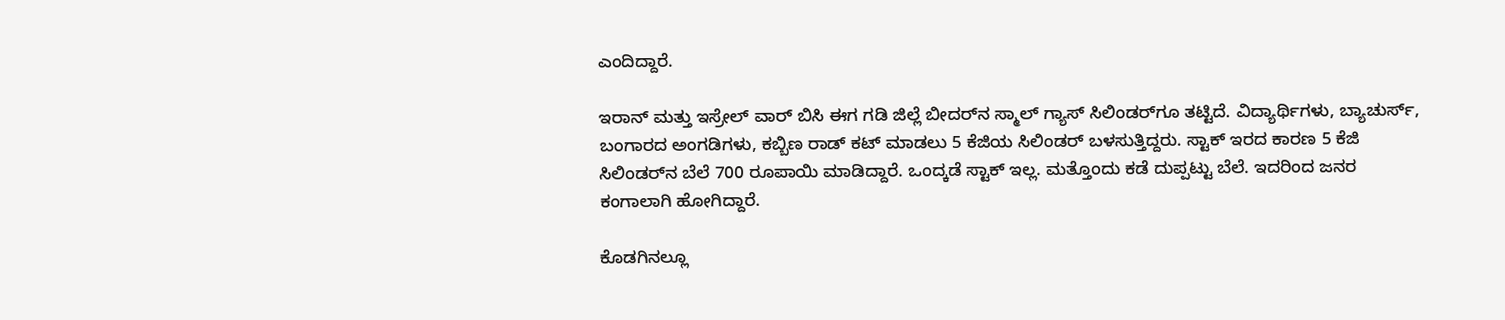ಎಂದಿದ್ದಾರೆ.

ಇರಾನ್ ಮತ್ತು ಇಸ್ರೇಲ್ ವಾರ್ ಬಿಸಿ ಈಗ ಗಡಿ ಜಿಲ್ಲೆ ಬೀದರ್‌ನ ಸ್ಮಾಲ್ ಗ್ಯಾಸ್ ಸಿಲಿಂಡರ್‌ಗೂ ತಟ್ಟಿದೆ. ವಿದ್ಯಾರ್ಥಿಗಳು, ಬ್ಯಾಚುರ್ಸ್‌, ಬಂಗಾರದ ಅಂಗಡಿಗಳು, ಕಬ್ಬಿಣ ರಾಡ್ ಕಟ್ ಮಾಡಲು 5 ಕೆಜಿಯ ಸಿಲಿಂಡರ್ ಬಳಸುತ್ತಿದ್ದರು. ಸ್ಟಾಕ್ ಇರದ ಕಾರಣ 5 ಕೆಜಿ ಸಿಲಿಂಡರ್‌ನ ಬೆಲೆ 700 ರೂಪಾಯಿ ಮಾಡಿದ್ದಾರೆ. ಒಂದ್ಕಡೆ ಸ್ಟಾಕ್ ಇಲ್ಲ. ಮತ್ತೊಂದು ಕಡೆ ದುಪ್ಪಟ್ಟು ಬೆಲೆ. ಇದರಿಂದ ಜನರ ಕಂಗಾಲಾಗಿ ಹೋಗಿದ್ದಾರೆ.

ಕೊಡಗಿನಲ್ಲೂ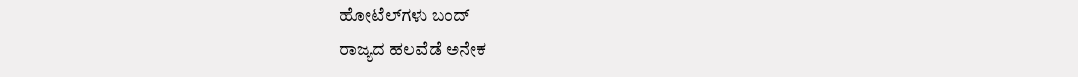ಹೋಟೆಲ್‌ಗಳು ಬಂದ್‌
ರಾಜ್ಯದ ಹಲವೆಡೆ ಅನೇಕ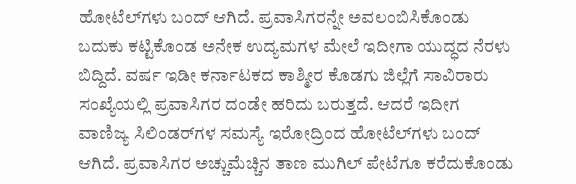ಹೋಟೆಲ್‌ಗಳು ಬಂದ್ ಆಗಿದೆ. ಪ್ರವಾಸಿಗರನ್ನೇ ಅವಲಂಬಿಸಿಕೊಂಡು ಬದುಕು ಕಟ್ಟಿಕೊಂಡ ಅನೇಕ ಉದ್ಯಮಗಳ ಮೇಲೆ ಇದೀಗಾ ಯುದ್ಧದ ನೆರಳು ಬಿದ್ದಿದೆ. ವರ್ಷ ಇಡೀ ಕರ್ನಾಟಕದ ಕಾಶ್ಮೀರ ಕೊಡಗು ಜಿಲ್ಲೆಗೆ ಸಾವಿರಾರು ಸಂಖ್ಯೆಯಲ್ಲಿ ಪ್ರವಾಸಿಗರ ದಂಡೇ ಹರಿದು ಬರುತ್ತದೆ. ಆದರೆ ಇದೀಗ ವಾಣಿಜ್ಯ ಸಿಲಿಂಡರ್‌ಗಳ ಸಮಸ್ಯೆ ಇರೋದ್ರಿಂದ ಹೋಟೆಲ್‌ಗಳು ಬಂದ್ ಆಗಿದೆ. ಪ್ರವಾಸಿಗರ ಅಚ್ಚುಮೆಚ್ಚಿನ ತಾಣ ಮುಗಿಲ್ ಪೇಟೆಗೂ ಕರೆದುಕೊಂಡು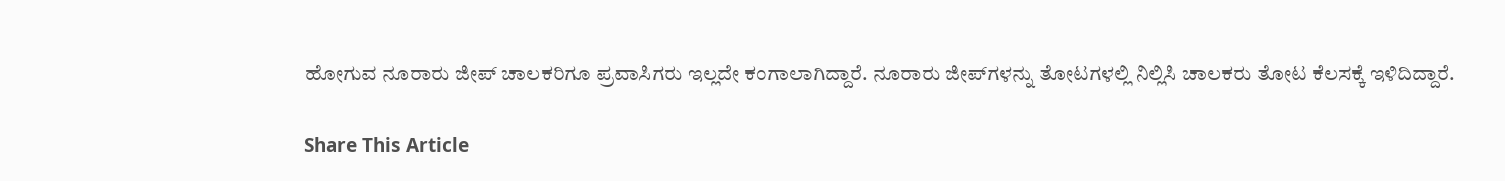ಹೋಗುವ ನೂರಾರು ಜೀಪ್ ಚಾಲಕರಿಗೂ ಪ್ರವಾಸಿಗರು ಇಲ್ಲದೇ ಕಂಗಾಲಾಗಿದ್ದಾರೆ. ನೂರಾರು ಜೀಪ್‌ಗಳನ್ನು ತೋಟಗಳಲ್ಲಿ ನಿಲ್ಲಿಸಿ ಚಾಲಕರು ತೋಟ ಕೆಲಸಕ್ಕೆ ಇಳಿದಿದ್ದಾರೆ.

Share This Article